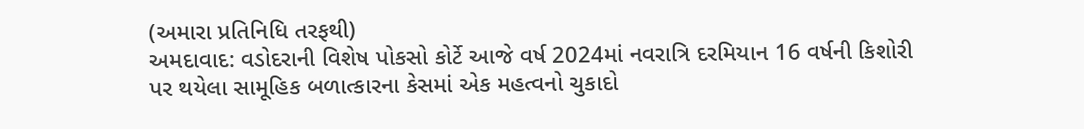(અમારા પ્રતિનિધિ તરફથી)
અમદાવાદ: વડોદરાની વિશેષ પોકસો કોર્ટે આજે વર્ષ 2024માં નવરાત્રિ દરમિયાન 16 વર્ષની કિશોરી પર થયેલા સામૂહિક બળાત્કારના કેસમાં એક મહત્વનો ચુકાદો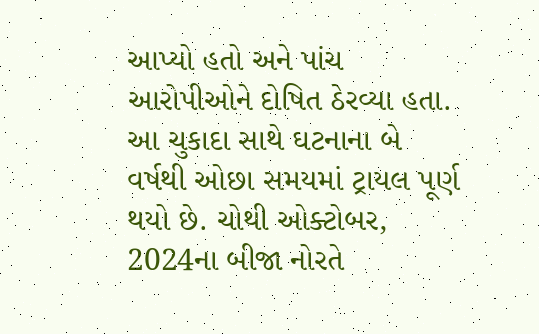આપ્યો હતો અને પાંચ આરોપીઓને દોષિત ઠેરવ્યા હતા.
આ ચુકાદા સાથે ઘટનાના બે વર્ષથી ઓછા સમયમાં ટ્રાયલ પૂર્ણ થયો છે. ચોથી ઓક્ટોબર, 2024ના બીજા નોરતે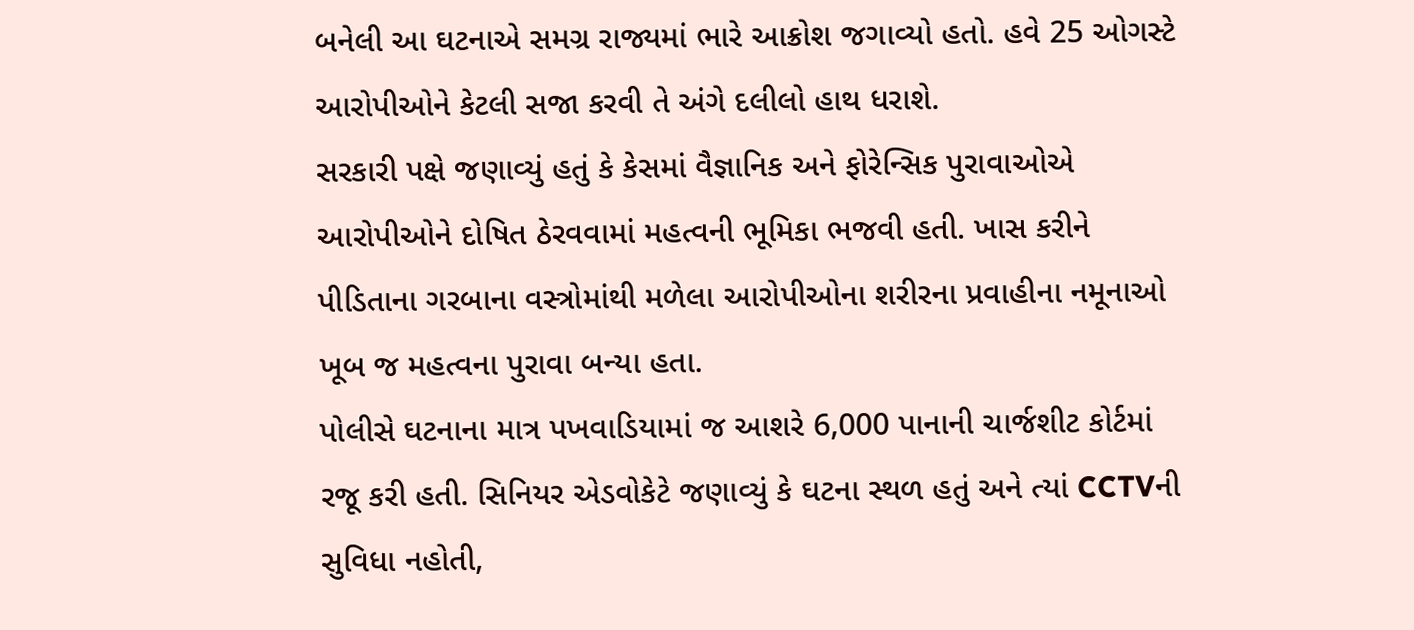બનેલી આ ઘટનાએ સમગ્ર રાજ્યમાં ભારે આક્રોશ જગાવ્યો હતો. હવે 25 ઓગસ્ટે આરોપીઓને કેટલી સજા કરવી તે અંગે દલીલો હાથ ધરાશે.
સરકારી પક્ષે જણાવ્યું હતું કે કેસમાં વૈજ્ઞાનિક અને ફોરેન્સિક પુરાવાઓએ આરોપીઓને દોષિત ઠેરવવામાં મહત્વની ભૂમિકા ભજવી હતી. ખાસ કરીને પીડિતાના ગરબાના વસ્ત્રોમાંથી મળેલા આરોપીઓના શરીરના પ્રવાહીના નમૂનાઓ ખૂબ જ મહત્વના પુરાવા બન્યા હતા.
પોલીસે ઘટનાના માત્ર પખવાડિયામાં જ આશરે 6,000 પાનાની ચાર્જશીટ કોર્ટમાં રજૂ કરી હતી. સિનિયર એડવોકેટે જણાવ્યું કે ઘટના સ્થળ હતું અને ત્યાં CCTVની સુવિધા નહોતી,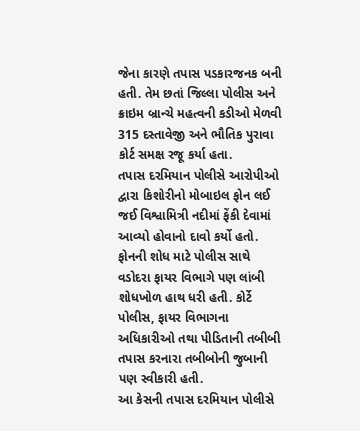જેના કારણે તપાસ પડકારજનક બની હતી. તેમ છતાં જિલ્લા પોલીસ અને ક્રાઇમ બ્રાન્ચે મહત્વની કડીઓ મેળવી 315 દસ્તાવેજી અને ભૌતિક પુરાવા કોર્ટ સમક્ષ રજૂ કર્યા હતા.
તપાસ દરમિયાન પોલીસે આરોપીઓ દ્વારા કિશોરીનો મોબાઇલ ફોન લઈ જઈ વિશ્વામિત્રી નદીમાં ફેંકી દેવામાં આવ્યો હોવાનો દાવો કર્યો હતો. ફોનની શોધ માટે પોલીસ સાથે વડોદરા ફાયર વિભાગે પણ લાંબી શોધખોળ હાથ ધરી હતી. કોર્ટે પોલીસ, ફાયર વિભાગના અધિકારીઓ તથા પીડિતાની તબીબી તપાસ કરનારા તબીબોની જુબાની પણ સ્વીકારી હતી.
આ કેસની તપાસ દરમિયાન પોલીસે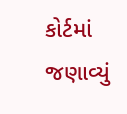કોર્ટમાં જણાવ્યું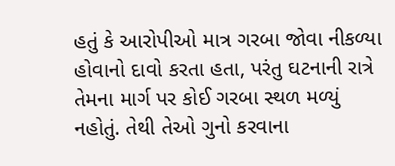હતું કે આરોપીઓ માત્ર ગરબા જોવા નીકળ્યા હોવાનો દાવો કરતા હતા, પરંતુ ઘટનાની રાત્રે તેમના માર્ગ પર કોઈ ગરબા સ્થળ મળ્યું નહોતું. તેથી તેઓ ગુનો કરવાના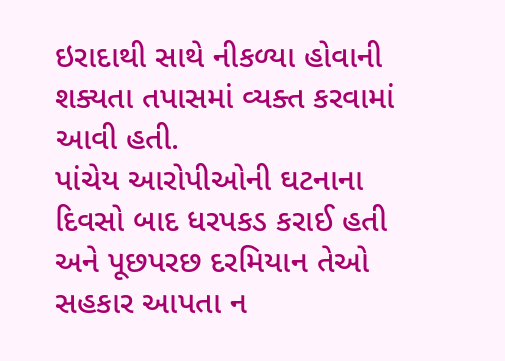ઇરાદાથી સાથે નીકળ્યા હોવાની શક્યતા તપાસમાં વ્યક્ત કરવામાં આવી હતી.
પાંચેય આરોપીઓની ઘટનાના દિવસો બાદ ધરપકડ કરાઈ હતી અને પૂછપરછ દરમિયાન તેઓ સહકાર આપતા ન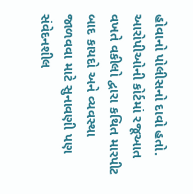હોવાનો પોલીસનો દાવો હતો. આરોપીઓની કોર્ટમાં રજૂઆત વખતે વકીલો દ્વારા કથિત મારપીટ બાદ કાયદો અને વ્યવસ્થા જાળવવા માટે સુનાવણી પણ સંવેદનશીલ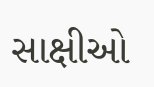સાક્ષીઓ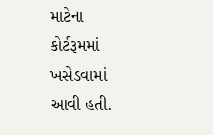માટેના કોર્ટરૂમમાં ખસેડવામાં આવી હતી.